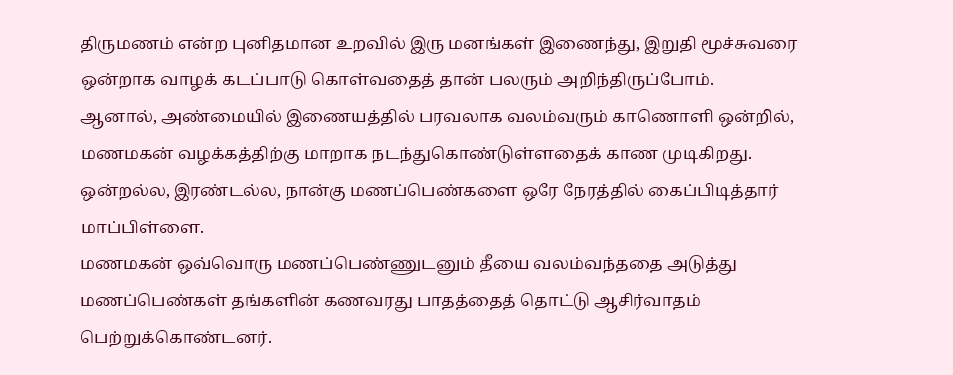திருமணம் என்ற புனிதமான உறவில் இரு மனங்கள் இணைந்து, இறுதி மூச்சுவரை ஒன்றாக வாழக் கடப்பாடு கொள்வதைத் தான் பலரும் அறிந்திருப்போம்.
ஆனால், அண்மையில் இணையத்தில் பரவலாக வலம்வரும் காணொளி ஒன்றில், மணமகன் வழக்கத்திற்கு மாறாக நடந்துகொண்டுள்ளதைக் காண முடிகிறது.
ஒன்றல்ல, இரண்டல்ல, நான்கு மணப்பெண்களை ஒரே நேரத்தில் கைப்பிடித்தார் மாப்பிள்ளை.
மணமகன் ஒவ்வொரு மணப்பெண்ணுடனும் தீயை வலம்வந்ததை அடுத்து மணப்பெண்கள் தங்களின் கணவரது பாதத்தைத் தொட்டு ஆசிர்வாதம் பெற்றுக்கொண்டனர்.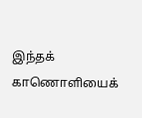இந்தக் காணொளியைக்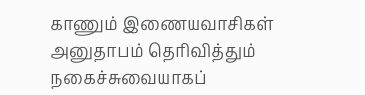காணும் இணையவாசிகள் அனுதாபம் தெரிவித்தும் நகைச்சுவையாகப்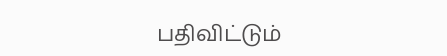பதிவிட்டும்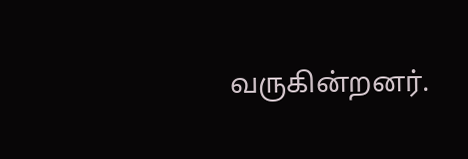வருகின்றனர்.